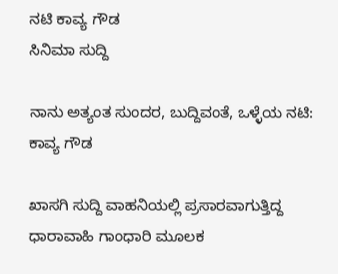ನಟಿ ಕಾವ್ಯ ಗೌಡ
ಸಿನಿಮಾ ಸುದ್ದಿ

ನಾನು ಅತ್ಯಂತ ಸುಂದರ, ಬುದ್ದಿವಂತೆ, ಒಳ್ಳೆಯ ನಟಿ: ಕಾವ್ಯ ಗೌಡ

ಖಾಸಗಿ ಸುದ್ದಿ ವಾಹನಿಯಲ್ಲಿ ಪ್ರಸಾರವಾಗುತ್ತಿದ್ದ ಧಾರಾವಾಹಿ ಗಾಂಧಾರಿ ಮೂಲಕ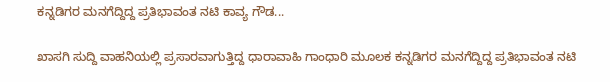ಕನ್ನಡಿಗರ ಮನಗೆದ್ದಿದ್ದ ಪ್ರತಿಭಾವಂತ ನಟಿ ಕಾವ್ಯ ಗೌಡ...

ಖಾಸಗಿ ಸುದ್ದಿ ವಾಹನಿಯಲ್ಲಿ ಪ್ರಸಾರವಾಗುತ್ತಿದ್ದ ಧಾರಾವಾಹಿ ಗಾಂಧಾರಿ ಮೂಲಕ ಕನ್ನಡಿಗರ ಮನಗೆದ್ದಿದ್ದ ಪ್ರತಿಭಾವಂತ ನಟಿ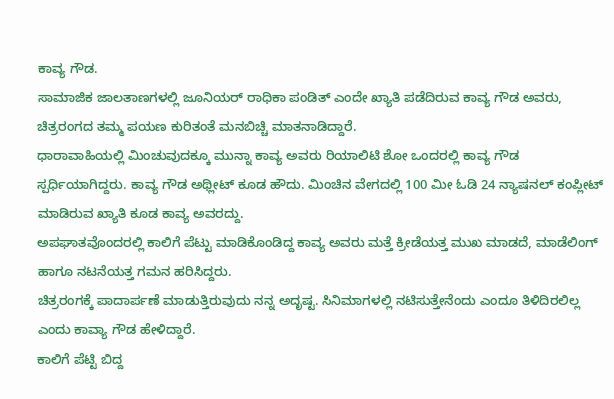ಕಾವ್ಯ ಗೌಡ.
ಸಾಮಾಜಿಕ ಜಾಲತಾಣಗಳಲ್ಲಿ ಜೂನಿಯರ್ ರಾಧಿಕಾ ಪಂಡಿತ್ ಎಂದೇ ಖ್ಯಾತಿ ಪಡೆದಿರುವ ಕಾವ್ಯ ಗೌಡ ಅವರು, ಚಿತ್ರರಂಗದ ತಮ್ಮ ಪಯಣ ಕುರಿತಂತೆ ಮನಬಿಚ್ಚಿ ಮಾತನಾಡಿದ್ದಾರೆ.
ಧಾರಾವಾಹಿಯಲ್ಲಿ ಮಿಂಚುವುದಕ್ಕೂ ಮುನ್ನಾ ಕಾವ್ಯ ಅವರು ರಿಯಾಲಿಟಿ ಶೋ ಒಂದರಲ್ಲಿ ಕಾವ್ಯ ಗೌಡ ಸ್ಪರ್ಧಿಯಾಗಿದ್ದರು. ಕಾವ್ಯ ಗೌಡ ಅಥ್ಲೀಟ್ ಕೂಡ ಹೌದು. ಮಿಂಚಿನ ವೇಗದಲ್ಲಿ 100 ಮೀ ಓಡಿ 24 ನ್ಯಾಷನಲ್ ಕಂಪ್ಲೀಟ್ ಮಾಡಿರುವ ಖ್ಯಾತಿ ಕೂಡ ಕಾವ್ಯ ಅವರದ್ದು.
ಅಪಘಾತವೊಂದರಲ್ಲಿ ಕಾಲಿಗೆ ಪೆಟ್ಟು ಮಾಡಿಕೊಂಡಿದ್ದ ಕಾವ್ಯ ಅವರು ಮತ್ತೆ ಕ್ರೀಡೆಯತ್ತ ಮುಖ ಮಾಡದೆ, ಮಾಡೆಲಿಂಗ್ ಹಾಗೂ ನಟನೆಯತ್ತ ಗಮನ ಹರಿಸಿದ್ದರು.
ಚಿತ್ರರಂಗಕ್ಕೆ ಪಾದಾರ್ಪಣೆ ಮಾಡುತ್ತಿರುವುದು ನನ್ನ ಅದೃಷ್ಟ. ಸಿನಿಮಾಗಳಲ್ಲಿ ನಟಿಸುತ್ತೇನೆಂದು ಎಂದೂ ತಿಳಿದಿರಲಿಲ್ಲ ಎಂದು ಕಾವ್ಯಾ ಗೌಡ ಹೇಳಿದ್ದಾರೆ.
ಕಾಲಿಗೆ ಪೆಟ್ಟಿ ಬಿದ್ದ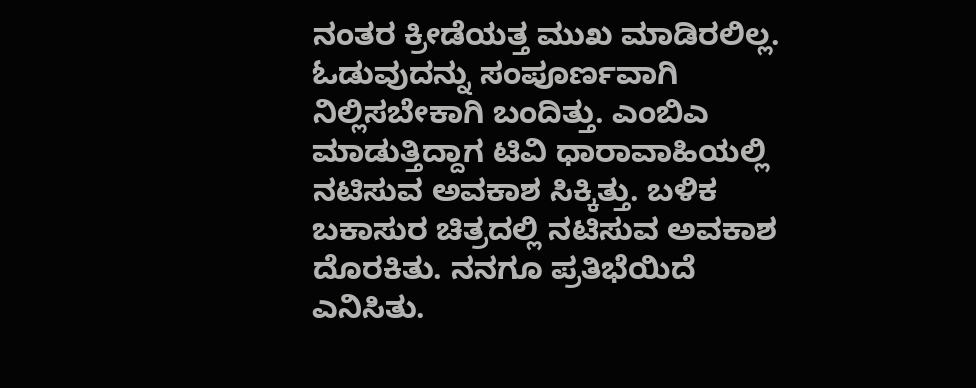ನಂತರ ಕ್ರೀಡೆಯತ್ತ ಮುಖ ಮಾಡಿರಲಿಲ್ಲ. ಓಡುವುದನ್ನು ಸಂಪೂರ್ಣವಾಗಿ ನಿಲ್ಲಿಸಬೇಕಾಗಿ ಬಂದಿತ್ತು. ಎಂಬಿಎ ಮಾಡುತ್ತಿದ್ದಾಗ ಟಿವಿ ಧಾರಾವಾಹಿಯಲ್ಲಿ ನಟಿಸುವ ಅವಕಾಶ ಸಿಕ್ಕಿತ್ತು. ಬಳಿಕ ಬಕಾಸುರ ಚಿತ್ರದಲ್ಲಿ ನಟಿಸುವ ಅವಕಾಶ ದೊರಕಿತು. ನನಗೂ ಪ್ರತಿಭೆಯಿದೆ ಎನಿಸಿತು.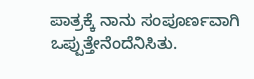ಪಾತ್ರಕ್ಕೆ ನಾನು ಸಂಪೂರ್ಣವಾಗಿ ಒಪ್ಪುತ್ತೇನೆಂದೆನಿಸಿತು.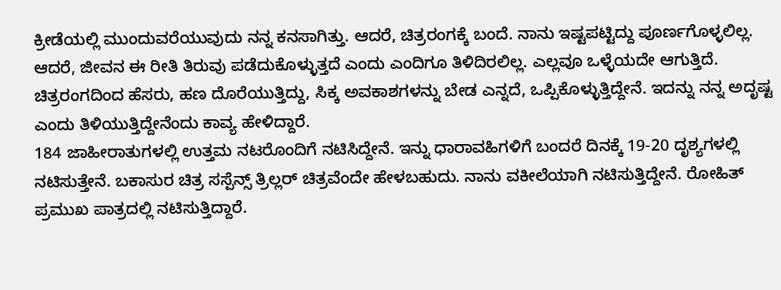ಕ್ರೀಡೆಯಲ್ಲಿ ಮುಂದುವರೆಯುವುದು ನನ್ನ ಕನಸಾಗಿತ್ತು. ಆದರೆ, ಚಿತ್ರರಂಗಕ್ಕೆ ಬಂದೆ. ನಾನು ಇಷ್ಟಪಟ್ಟಿದ್ದು ಪೂರ್ಣಗೊಳ್ಳಲಿಲ್ಲ. ಆದರೆ, ಜೀವನ ಈ ರೀತಿ ತಿರುವು ಪಡೆದುಕೊಳ್ಳುತ್ತದೆ ಎಂದು ಎಂದಿಗೂ ತಿಳಿದಿರಲಿಲ್ಲ. ಎಲ್ಲವೂ ಒಳ್ಳೆಯದೇ ಆಗುತ್ತಿದೆ. ಚಿತ್ರರಂಗದಿಂದ ಹೆಸರು, ಹಣ ದೊರೆಯುತ್ತಿದ್ದು, ಸಿಕ್ಕ ಅವಕಾಶಗಳನ್ನು ಬೇಡ ಎನ್ನದೆ, ಒಪ್ಪಿಕೊಳ್ಳುತ್ತಿದ್ದೇನೆ. ಇದನ್ನು ನನ್ನ ಅದೃಷ್ಟ ಎಂದು ತಿಳಿಯುತ್ತಿದ್ದೇನೆಂದು ಕಾವ್ಯ ಹೇಳಿದ್ದಾರೆ.
184 ಜಾಹೀರಾತುಗಳಲ್ಲಿ ಉತ್ತಮ ನಟರೊಂದಿಗೆ ನಟಿಸಿದ್ದೇನೆ. ಇನ್ನು ಧಾರಾವಹಿಗಳಿಗೆ ಬಂದರೆ ದಿನಕ್ಕೆ 19-20 ದೃಶ್ಯಗಳಲ್ಲಿ ನಟಿಸುತ್ತೇನೆ. ಬಕಾಸುರ ಚಿತ್ರ ಸಸ್ಪೆನ್ಸ್ ತ್ರಿಲ್ಲರ್ ಚಿತ್ರವೆಂದೇ ಹೇಳಬಹುದು. ನಾನು ವಕೀಲೆಯಾಗಿ ನಟಿಸುತ್ತಿದ್ದೇನೆ. ರೋಹಿತ್ ಪ್ರಮುಖ ಪಾತ್ರದಲ್ಲಿ ನಟಿಸುತ್ತಿದ್ದಾರೆ.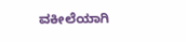ವಕೀಲೆಯಾಗಿ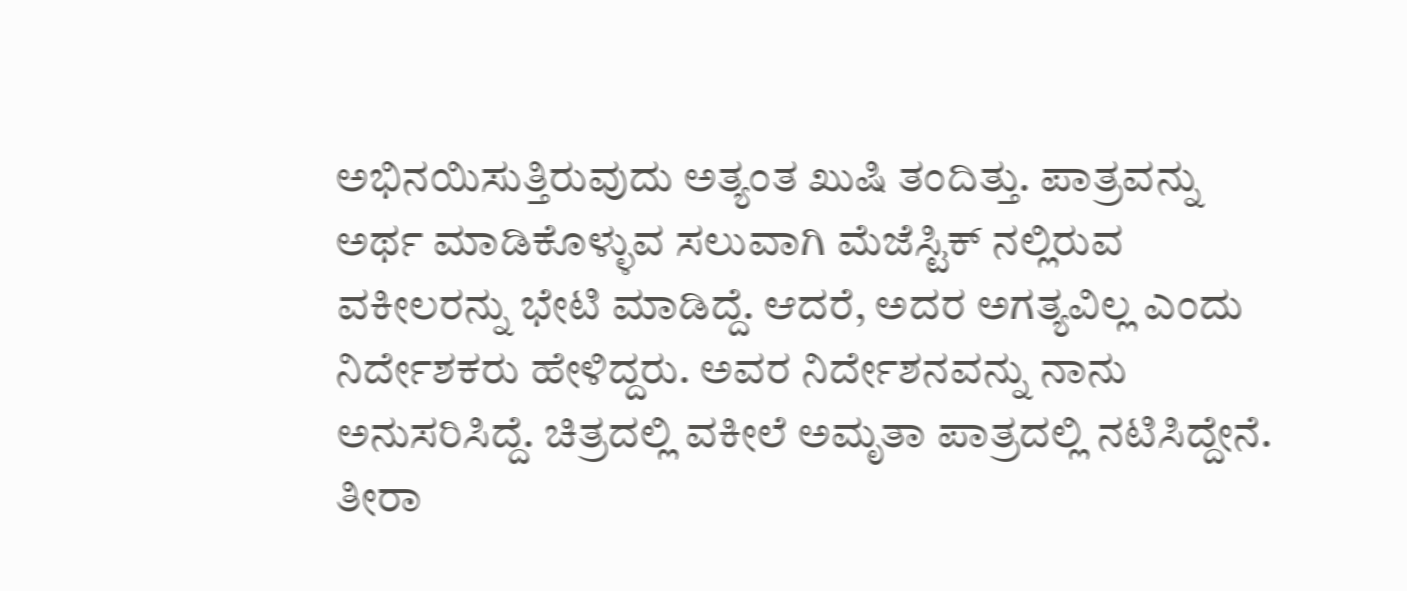ಅಭಿನಯಿಸುತ್ತಿರುವುದು ಅತ್ಯಂತ ಖುಷಿ ತಂದಿತ್ತು. ಪಾತ್ರವನ್ನು ಅರ್ಥ ಮಾಡಿಕೊಳ್ಳುವ ಸಲುವಾಗಿ ಮೆಜೆಸ್ಟಿಕ್ ನಲ್ಲಿರುವ ವಕೀಲರನ್ನು ಭೇಟಿ ಮಾಡಿದ್ದೆ. ಆದರೆ, ಅದರ ಅಗತ್ಯವಿಲ್ಲ ಎಂದು ನಿರ್ದೇಶಕರು ಹೇಳಿದ್ದರು. ಅವರ ನಿರ್ದೇಶನವನ್ನು ನಾನು ಅನುಸರಿಸಿದ್ದೆ. ಚಿತ್ರದಲ್ಲಿ ವಕೀಲೆ ಅಮೃತಾ ಪಾತ್ರದಲ್ಲಿ ನಟಿಸಿದ್ದೇನೆ. ತೀರಾ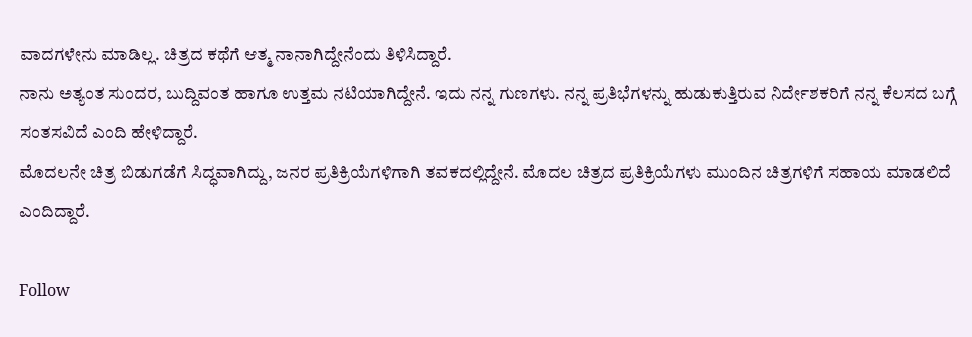ವಾದಗಳೇನು ಮಾಡಿಲ್ಲ. ಚಿತ್ರದ ಕಥೆಗೆ ಆತ್ಮ ನಾನಾಗಿದ್ದೇನೆಂದು ತಿಳಿಸಿದ್ದಾರೆ.
ನಾನು ಅತ್ಯಂತ ಸುಂದರ, ಬುದ್ದಿವಂತ ಹಾಗೂ ಉತ್ತಮ ನಟಿಯಾಗಿದ್ದೇನೆ. ಇದು ನನ್ನ ಗುಣಗಳು. ನನ್ನ ಪ್ರತಿಭೆಗಳನ್ನು ಹುಡುಕುತ್ತಿರುವ ನಿರ್ದೇಶಕರಿಗೆ ನನ್ನ ಕೆಲಸದ ಬಗ್ಗೆ ಸಂತಸವಿದೆ ಎಂದಿ ಹೇಳಿದ್ದಾರೆ.
ಮೊದಲನೇ ಚಿತ್ರ ಬಿಡುಗಡೆಗೆ ಸಿದ್ಧವಾಗಿದ್ದು, ಜನರ ಪ್ರತಿಕ್ರಿಯೆಗಳಿಗಾಗಿ ತವಕದಲ್ಲಿದ್ದೇನೆ. ಮೊದಲ ಚಿತ್ರದ ಪ್ರತಿಕ್ರಿಯೆಗಳು ಮುಂದಿನ ಚಿತ್ರಗಳಿಗೆ ಸಹಾಯ ಮಾಡಲಿದೆ ಎಂದಿದ್ದಾರೆ.

Follow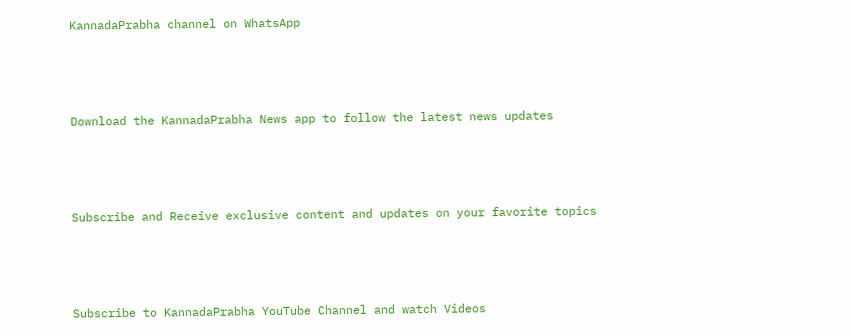KannadaPrabha channel on WhatsApp



Download the KannadaPrabha News app to follow the latest news updates



Subscribe and Receive exclusive content and updates on your favorite topics



Subscribe to KannadaPrabha YouTube Channel and watch Videos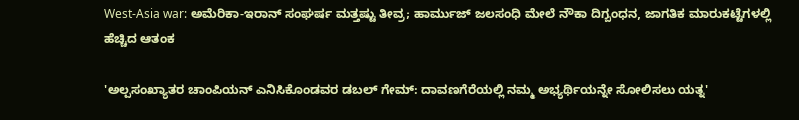West-Asia war: ಅಮೆರಿಕಾ-ಇರಾನ್ ಸಂಘರ್ಷ ಮತ್ತಷ್ಟು ತೀವ್ರ; ಹಾರ್ಮುಜ್ ಜಲಸಂಧಿ ಮೇಲೆ ನೌಕಾ ದಿಗ್ಬಂಧನ, ಜಾಗತಿಕ ಮಾರುಕಟ್ಟೆಗಳಲ್ಲಿ ಹೆಚ್ಚಿದ ಆತಂಕ

'ಅಲ್ಪಸಂಖ್ಯಾತರ ಚಾಂಪಿಯನ್‌ ಎನಿಸಿಕೊಂಡವರ ಡಬಲ್‌ ಗೇಮ್‌: ದಾವಣಗೆರೆಯಲ್ಲಿ ನಮ್ಮ ಅಭ್ಯರ್ಥಿಯನ್ನೇ ಸೋಲಿಸಲು ಯತ್ನ'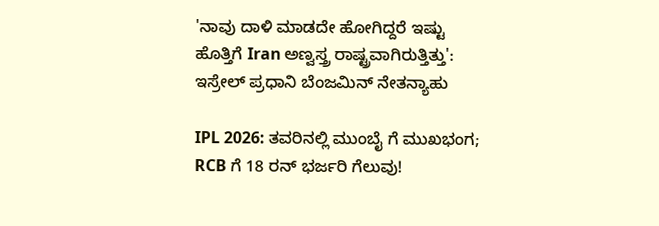'ನಾವು ದಾಳಿ ಮಾಡದೇ ಹೋಗಿದ್ದರೆ ಇಷ್ಟು ಹೊತ್ತಿಗೆ Iran ಅಣ್ವಸ್ತ್ರ ರಾಷ್ಟ್ರವಾಗಿರುತ್ತಿತ್ತು': ಇಸ್ರೇಲ್ ಪ್ರಧಾನಿ ಬೆಂಜಮಿನ್ ನೇತನ್ಯಾಹು

IPL 2026: ತವರಿನಲ್ಲಿ ಮುಂಬೈ ಗೆ ಮುಖಭಂಗ; RCB ಗೆ 18 ರನ್ ಭರ್ಜರಿ ಗೆಲುವು!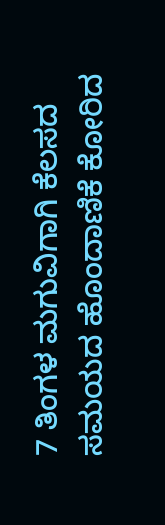7 ತಿಂಗಳ ಮಗುವಿಗಾಗಿ ಕೆಲಸದ ಸಮಯದ ಹೊಂದಾಣಿಕೆ ಕೋರಿದ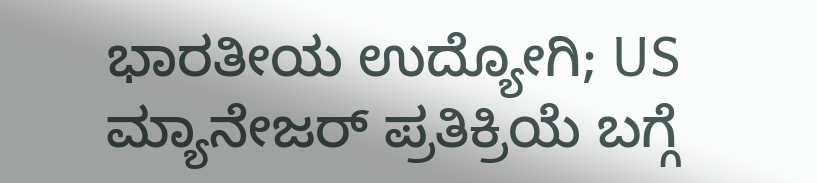ಭಾರತೀಯ ಉದ್ಯೋಗಿ; US ಮ್ಯಾನೇಜರ್ ಪ್ರತಿಕ್ರಿಯೆ ಬಗ್ಗೆ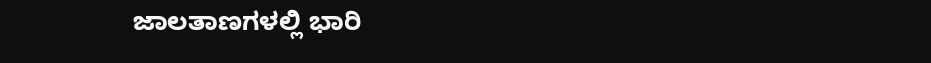ಜಾಲತಾಣಗಳಲ್ಲಿ ಭಾರಿ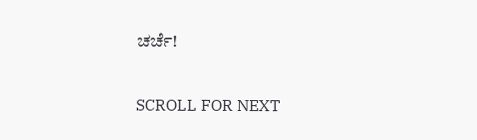ಚರ್ಚೆ!

SCROLL FOR NEXT